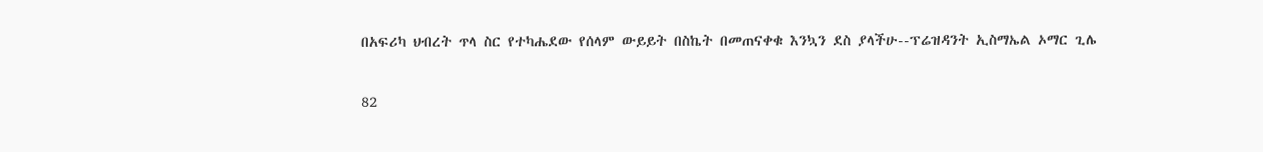በአፍሪካ ህብረት ጥላ ስር የተካሔደው የሰላም ውይይት በስኬት በመጠናቀቁ እንኳን ደስ ያላችሁ--ፕሬዝዳንት ኢስማኤል ኦማር ጊሌ

82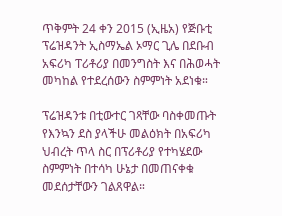ጥቅምት 24 ቀን 2015 (ኢዜአ) የጅቡቲ ፕሬዝዳንት ኢስማኤል ኦማር ጊሌ በደቡብ አፍሪካ ፐሪቶሪያ በመንግስት እና በሕወሓት መካከል የተደረሰውን ስምምነት አደነቁ።

ፕሬዝዳንቱ በቲውተር ገጻቸው ባስቀመጡት የእንኳን ደስ ያላችሁ መልዕክት በአፍሪካ ህብረት ጥላ ስር በፕሪቶሪያ የተካሄደው ስምምነት በተሳካ ሁኔታ በመጠናቀቁ መደሰታቸውን ገልጸዋል።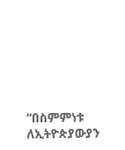“በስምምነቱ ለኢትዮጵያውያን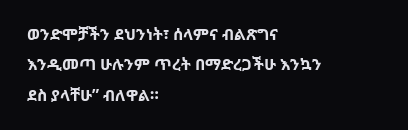ወንድሞቻችን ደህንነት፣ ሰላምና ብልጽግና እንዲመጣ ሁሉንም ጥረት በማድረጋችሁ እንኳን ደስ ያላቸሁ” ብለዋል።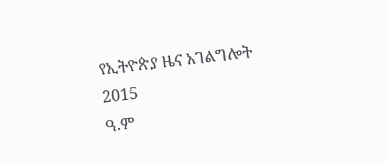የኢትዮጵያ ዜና አገልግሎት
2015
ዓ.ም